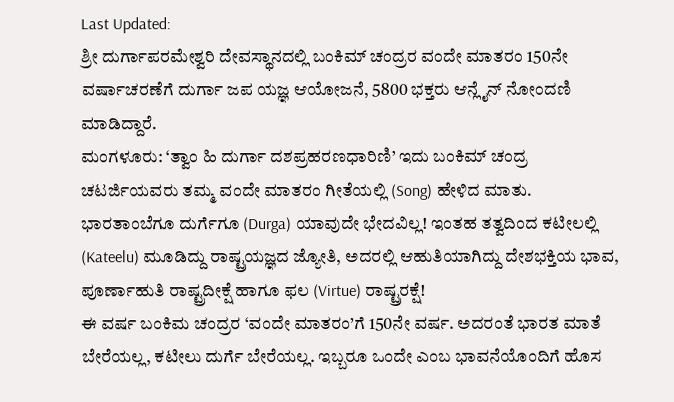Last Updated:
ಶ್ರೀ ದುರ್ಗಾಪರಮೇಶ್ವರಿ ದೇವಸ್ಥಾನದಲ್ಲಿ ಬಂಕಿಮ್ ಚಂದ್ರರ ವಂದೇ ಮಾತರಂ 150ನೇ ವರ್ಷಾಚರಣೆಗೆ ದುರ್ಗಾ ಜಪ ಯಜ್ಞ ಆಯೋಜನೆ, 5800 ಭಕ್ತರು ಆನ್ಲೈನ್ ನೋಂದಣಿ ಮಾಡಿದ್ದಾರೆ.
ಮಂಗಳೂರು: ‘ತ್ವಾಂ ಹಿ ದುರ್ಗಾ ದಶಪ್ರಹರಣಧಾರಿಣಿ’ ಇದು ಬಂಕಿಮ್ ಚಂದ್ರ ಚಟರ್ಜಿಯವರು ತಮ್ಮ ವಂದೇ ಮಾತರಂ ಗೀತೆಯಲ್ಲಿ (Song) ಹೇಳಿದ ಮಾತು. ಭಾರತಾಂಬೆಗೂ ದುರ್ಗೆಗೂ (Durga) ಯಾವುದೇ ಭೇದವಿಲ್ಲ! ಇಂತಹ ತತ್ವದಿಂದ ಕಟೀಲಲ್ಲಿ (Kateelu) ಮೂಡಿದ್ದು ರಾಷ್ಟ್ರಯಜ್ಞದ ಜ್ಯೋತಿ, ಅದರಲ್ಲಿ ಆಹುತಿಯಾಗಿದ್ದು ದೇಶಭಕ್ತಿಯ ಭಾವ, ಪೂರ್ಣಾಹುತಿ ರಾಷ್ಟ್ರದೀಕ್ಷೆ ಹಾಗೂ ಫಲ (Virtue) ರಾಷ್ಟ್ರರಕ್ಷೆ!
ಈ ವರ್ಷ ಬಂಕಿಮ ಚಂದ್ರರ ‘ವಂದೇ ಮಾತರಂ’ಗೆ 150ನೇ ವರ್ಷ. ಅದರಂತೆ ಭಾರತ ಮಾತೆ ಬೇರೆಯಲ್ಲ, ಕಟೀಲು ದುರ್ಗೆ ಬೇರೆಯಲ್ಲ. ಇಬ್ಬರೂ ಒಂದೇ ಎಂಬ ಭಾವನೆಯೊಂದಿಗೆ ಹೊಸ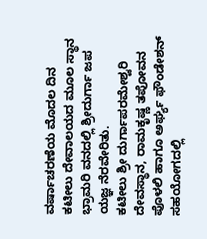ವರ್ಷಾಚರಣೆಯ ಮೊದಲ ದಿನ ಕಟೀಲು ದೇವಾಲಯದ ಮೂಲ ಸ್ಥಾನ ಭ್ರಾಮರಿ ವನದಲ್ಲಿ ಶ್ರೀದುರ್ಗಾ ಜಪ ಯಜ್ಞ ನೆರವೇರಿತು.
ಕಟೀಲು ಶ್ರೀ ದುರ್ಗಾಪರಮೇಶ್ವರಿ ದೇವಸ್ಥಾನ, ರಾಮಕೃಷ್ಣ ತಪೋವನ ಪೊಳಲಿ ಹಾಗೂ ಅರ್ಘ್ಯ ಫೌಂಡೇಶನ್ ಸಹಯೋಗದಲ್ಲಿ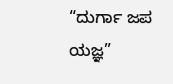“ದುರ್ಗಾ ಜಪ ಯಜ್ಞ”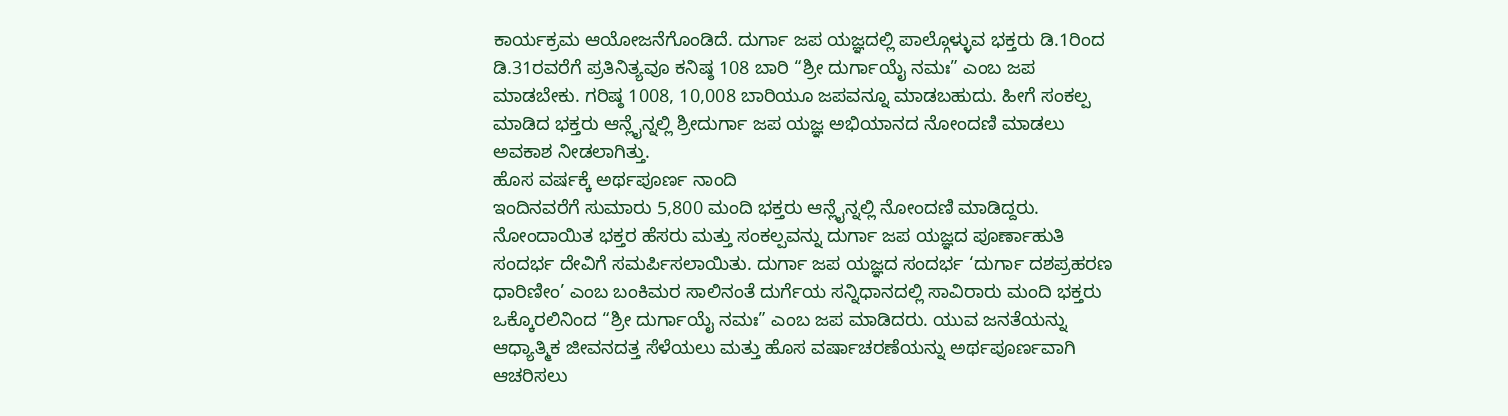ಕಾರ್ಯಕ್ರಮ ಆಯೋಜನೆಗೊಂಡಿದೆ. ದುರ್ಗಾ ಜಪ ಯಜ್ಞದಲ್ಲಿ ಪಾಲ್ಗೊಳ್ಳುವ ಭಕ್ತರು ಡಿ.1ರಿಂದ ಡಿ.31ರವರೆಗೆ ಪ್ರತಿನಿತ್ಯವೂ ಕನಿಷ್ಠ 108 ಬಾರಿ “ಶ್ರೀ ದುರ್ಗಾಯೈ ನಮಃ” ಎಂಬ ಜಪ ಮಾಡಬೇಕು. ಗರಿಷ್ಠ 1008, 10,008 ಬಾರಿಯೂ ಜಪವನ್ನೂ ಮಾಡಬಹುದು. ಹೀಗೆ ಸಂಕಲ್ಪ ಮಾಡಿದ ಭಕ್ತರು ಆನ್ಲೈನ್ನಲ್ಲಿ ಶ್ರೀದುರ್ಗಾ ಜಪ ಯಜ್ಞ ಅಭಿಯಾನದ ನೋಂದಣಿ ಮಾಡಲು ಅವಕಾಶ ನೀಡಲಾಗಿತ್ತು.
ಹೊಸ ವರ್ಷಕ್ಕೆ ಅರ್ಥಪೂರ್ಣ ನಾಂದಿ
ಇಂದಿನವರೆಗೆ ಸುಮಾರು 5,800 ಮಂದಿ ಭಕ್ತರು ಆನ್ಲೈನ್ನಲ್ಲಿ ನೋಂದಣಿ ಮಾಡಿದ್ದರು. ನೋಂದಾಯಿತ ಭಕ್ತರ ಹೆಸರು ಮತ್ತು ಸಂಕಲ್ಪವನ್ನು ದುರ್ಗಾ ಜಪ ಯಜ್ಞದ ಪೂರ್ಣಾಹುತಿ ಸಂದರ್ಭ ದೇವಿಗೆ ಸಮರ್ಪಿಸಲಾಯಿತು. ದುರ್ಗಾ ಜಪ ಯಜ್ಞದ ಸಂದರ್ಭ ‘ದುರ್ಗಾ ದಶಪ್ರಹರಣ ಧಾರಿಣೀಂ’ ಎಂಬ ಬಂಕಿಮರ ಸಾಲಿನಂತೆ ದುರ್ಗೆಯ ಸನ್ನಿಧಾನದಲ್ಲಿ ಸಾವಿರಾರು ಮಂದಿ ಭಕ್ತರು ಒಕ್ಕೊರಲಿನಿಂದ “ಶ್ರೀ ದುರ್ಗಾಯೈ ನಮಃ” ಎಂಬ ಜಪ ಮಾಡಿದರು. ಯುವ ಜನತೆಯನ್ನು ಆಧ್ಯಾತ್ಮಿಕ ಜೀವನದತ್ತ ಸೆಳೆಯಲು ಮತ್ತು ಹೊಸ ವರ್ಷಾಚರಣೆಯನ್ನು ಅರ್ಥಪೂರ್ಣವಾಗಿ ಆಚರಿಸಲು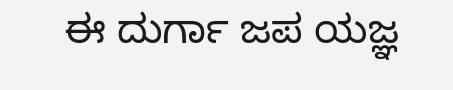ಈ ದುರ್ಗಾ ಜಪ ಯಜ್ಞ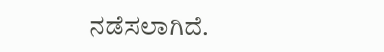ನಡೆಸಲಾಗಿದೆ.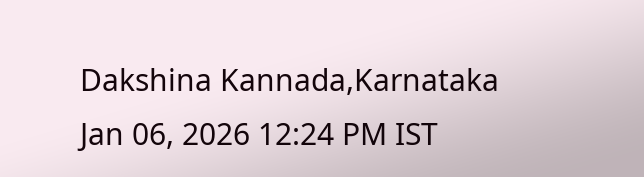Dakshina Kannada,Karnataka
Jan 06, 2026 12:24 PM IST